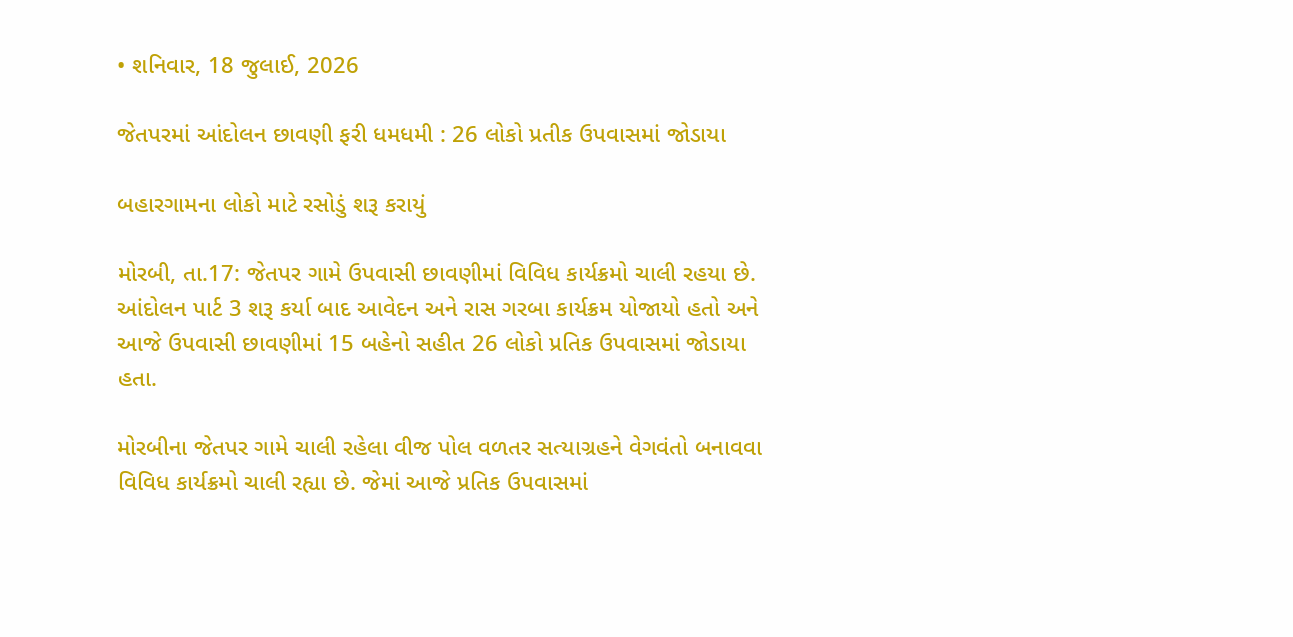• શનિવાર, 18 જુલાઈ, 2026

જેતપરમાં આંદોલન છાવણી ફરી ધમધમી : 26 લોકો પ્રતીક ઉપવાસમાં જોડાયા

બહારગામના લોકો માટે રસોડું શરૂ કરાયું

મોરબી, તા.17: જેતપર ગામે ઉપવાસી છાવણીમાં વિવિધ કાર્યક્રમો ચાલી રહયા છે. આંદોલન પાર્ટ 3 શરૂ કર્યા બાદ આવેદન અને રાસ ગરબા કાર્યક્રમ યોજાયો હતો અને આજે ઉપવાસી છાવણીમાં 15 બહેનો સહીત 26 લોકો પ્રતિક ઉપવાસમાં જોડાયા હતા.

મોરબીના જેતપર ગામે ચાલી રહેલા વીજ પોલ વળતર સત્યાગ્રહને વેગવંતો બનાવવા વિવિધ કાર્યક્રમો ચાલી રહ્યા છે. જેમાં આજે પ્રતિક ઉપવાસમાં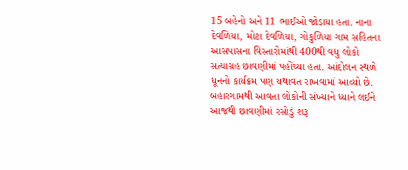15 બહેનો અને 11 ભાઈઓ જોડાયા હતા. નાના દેવળિયા, મોટા દેવળિયા, ગોકુળિયા ગામ સહિતના આસપાસના વિસ્તારોમાંથી 400થી વધુ લોકો સત્યાગ્રહ છાવણીમાં પહોંચ્યા હતા. આંદોલન સ્થળે ધૂનનો કાર્યક્રમ પણ યથાવત રાખવામાં આવ્યો છે. બહારગામથી આવતા લોકોની સંખ્યાને ધ્યાને લઈને આજથી છાવણીમાં રસોડું શરૂ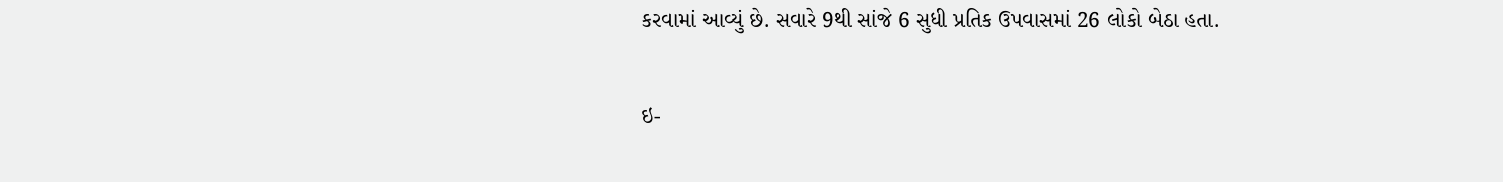કરવામાં આવ્યું છે. સવારે 9થી સાંજે 6 સુધી પ્રતિક ઉપવાસમાં 26 લોકો બેઠા હતા.

ઇ-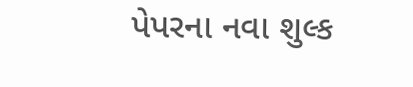પેપરના નવા શુલ્ક